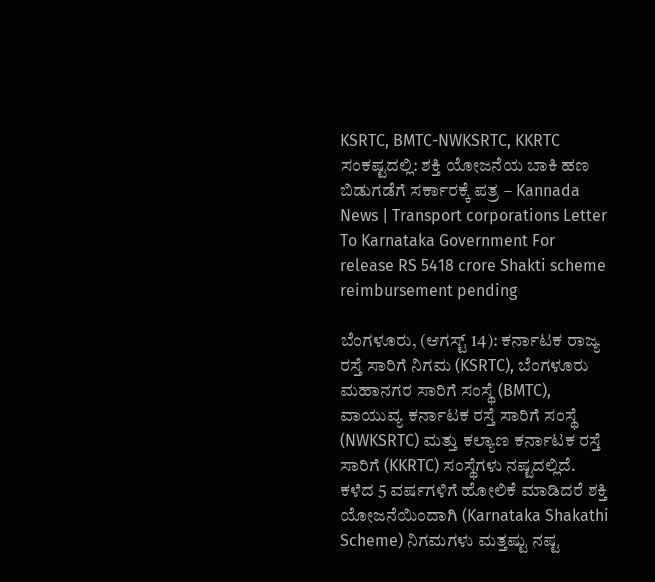KSRTC, BMTC-NWKSRTC, KKRTC ಸಂಕಷ್ಟದಲ್ಲಿ: ಶಕ್ತಿ ಯೋಜನೆಯ ಬಾಕಿ ಹಣ ಬಿಡುಗಡೆಗೆ ಸರ್ಕಾರಕ್ಕೆ ಪತ್ರ – Kannada News | Transport corporations Letter To Karnataka Government For release RS 5418 crore Shakti scheme reimbursement pending

ಬೆಂಗಳೂರು, (ಆಗಸ್ಟ್ 14): ಕರ್ನಾಟಕ ರಾಜ್ಯ ರಸ್ತೆ ಸಾರಿಗೆ ನಿಗಮ (KSRTC), ಬೆಂಗಳೂರು ಮಹಾನಗರ ಸಾರಿಗೆ ಸಂಸ್ಥೆ (BMTC), ವಾಯುವ್ಯ ಕರ್ನಾಟಕ ರಸ್ತೆ ಸಾರಿಗೆ ಸಂಸ್ಥೆ (NWKSRTC) ಮತ್ತು ಕಲ್ಯಾಣ ಕರ್ನಾಟಕ ರಸ್ತೆ ಸಾರಿಗೆ (KKRTC) ಸಂಸ್ಥೆಗಳು ನಷ್ಟದಲ್ಲಿದೆ. ಕಳೆದ 5 ವರ್ಷಗಳಿಗೆ ಹೋಲಿಕೆ ಮಾಡಿದರೆ ಶಕ್ತಿ ಯೋಜನೆಯಿಂದಾಗಿ (Karnataka Shakathi Scheme) ನಿಗಮಗಳು ಮತ್ತಷ್ಟು ನಷ್ಟ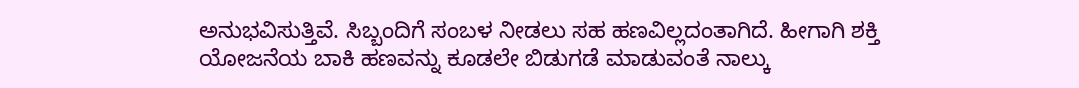ಅನುಭವಿಸುತ್ತಿವೆ. ಸಿಬ್ಬಂದಿಗೆ ಸಂಬಳ ನೀಡಲು ಸಹ ಹಣವಿಲ್ಲದಂತಾಗಿದೆ. ಹೀಗಾಗಿ ಶಕ್ತಿ ಯೋಜನೆಯ ಬಾಕಿ ಹಣವನ್ನು ಕೂಡಲೇ ಬಿಡುಗಡೆ ಮಾಡುವಂತೆ ನಾಲ್ಕು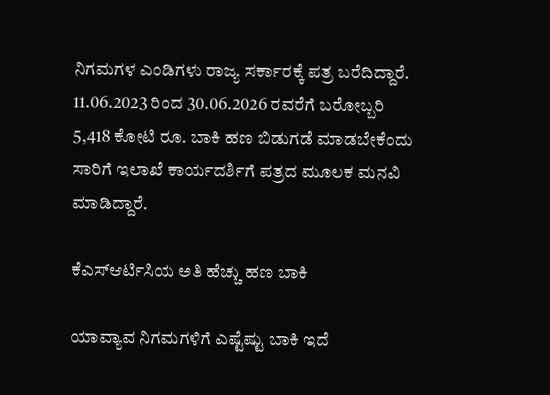ನಿಗಮಗಳ ಎಂಡಿಗಳು ರಾಜ್ಯ ಸರ್ಕಾರಕ್ಕೆ ಪತ್ರ ಬರೆದಿದ್ದಾರೆ. 11.06.2023 ರಿಂದ 30.06.2026 ರವರೆಗೆ ಬರೋಬ್ಬರಿ 5,418 ಕೋಟಿ ರೂ. ಬಾಕಿ ಹಣ ಬಿಡುಗಡೆ ಮಾಡಬೇಕೆಂದು ಸಾರಿಗೆ ಇಲಾಖೆ ಕಾರ್ಯದರ್ಶಿಗೆ ಪತ್ರದ ಮೂಲಕ ಮನವಿ ಮಾಡಿದ್ದಾರೆ.

ಕೆಎಸ್ಆರ್ಟಿಸಿಯ ಅತಿ ಹೆಚ್ಚು ಹಣ ಬಾಕಿ

ಯಾವ್ಯಾವ ನಿಗಮಗಳಿಗೆ ಎಷ್ಟೆಷ್ಟು ಬಾಕಿ ಇದೆ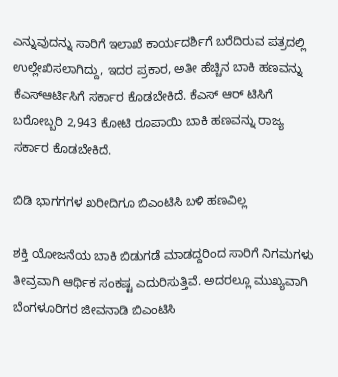ಎನ್ನುವುದನ್ನು ಸಾರಿಗೆ ಇಲಾಖೆ ಕಾರ್ಯದರ್ಶಿಗೆ ಬರೆದಿರುವ ಪತ್ರದಲ್ಲಿ ಉಲ್ಲೇಖಿಸಲಾಗಿದ್ದು, ಇದರ ಪ್ರಕಾರ, ಅತೀ ಹೆಚ್ಚಿನ ಬಾಕಿ ಹಣವನ್ನು ಕೆಎಸ್ಆರ್ಟಿಸಿಗೆ ಸರ್ಕಾರ ಕೊಡಬೇಕಿದೆ. ಕೆಎಸ್ ಆರ್ ಟಿಸಿಗೆ ಬರೋಬ್ಬರಿ 2,943 ಕೋಟಿ ರೂಪಾಯಿ ಬಾಕಿ ಹಣವನ್ನು ರಾಜ್ಯ ಸರ್ಕಾರ ಕೊಡಬೇಕಿದೆ.

ಬಿಡಿ ಭಾಗಗಗಳ ಖರೀದಿಗೂ ಬಿಎಂಟಿಸಿ ಬಳಿ ಹಣವಿಲ್ಲ

ಶಕ್ತಿ ಯೋಜನೆಯ ಬಾಕಿ ಬಿಡುಗಡೆ ಮಾಡದ್ದರಿಂದ ಸಾರಿಗೆ ನಿಗಮಗಳು ತೀವ್ರವಾಗಿ ಆರ್ಥಿಕ ಸಂಕಷ್ಟ ಎದುರಿಸುತ್ತಿವೆ. ಅದರಲ್ಲೂ ಮುಖ್ಯವಾಗಿ ಬೆಂಗಳೂರಿಗರ ಜೀವನಾಡಿ ಬಿಎಂಟಿಸಿ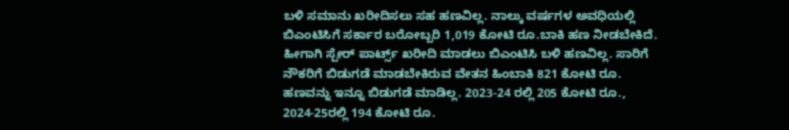ಬಳಿ ಸಮಾನು ಖರೀದಿಸಲು ಸಹ ಹಣವಿಲ್ಲ. ನಾಲ್ಕು ವರ್ಷಗಳ ಅವಧಿಯಲ್ಲಿ ಬಿಎಂಟಿಸಿಗೆ ಸರ್ಕಾರ ಬರೋಬ್ಬರಿ 1,019 ಕೋಟಿ ರೂ.ಬಾಕಿ ಹಣ ನೀಡಬೇಕಿದೆ. ಹೀಗಾಗಿ ಸ್ಪೇರ್ ಪಾರ್ಟ್ಸ್ ಖರೀದಿ ಮಾಡಲು ಬಿಎಂಟಿಸಿ ಬಳಿ ಹಣವಿಲ್ಲ. ಸಾರಿಗೆ ನೌಕರಿಗೆ ಬಿಡುಗಡೆ ಮಾಡಬೇಕಿರುವ ವೇತನ ಹಿಂಬಾಕಿ 821 ಕೋಟಿ ರೂ. ಹಣವನ್ನು ಇನ್ನೂ ಬಿಡುಗಡೆ ಮಾಡಿಲ್ಲ. 2023-24 ರಲ್ಲಿ 205 ಕೋಟಿ ರೂ., 2024-25ರಲ್ಲಿ 194 ಕೋಟಿ ರೂ.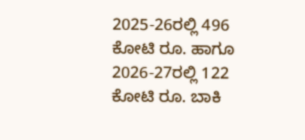2025-26ರಲ್ಲಿ 496 ಕೋಟಿ ರೂ. ಹಾಗೂ 2026-27ರಲ್ಲಿ 122 ಕೋಟಿ ರೂ. ಬಾಕಿ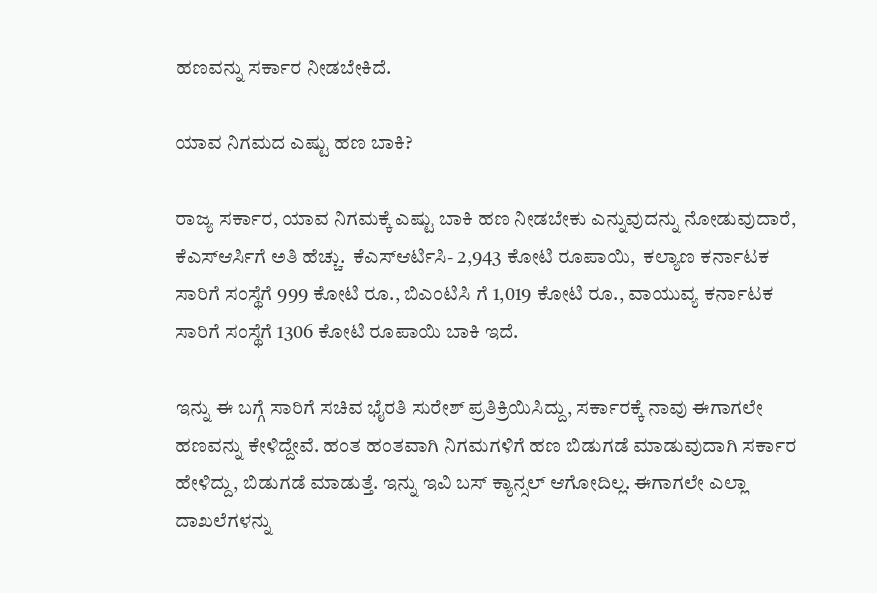ಹಣವನ್ನು ಸರ್ಕಾರ ನೀಡಬೇಕಿದೆ.

ಯಾವ ನಿಗಮದ ಎಷ್ಟು ಹಣ ಬಾಕಿ?

ರಾಜ್ಯ ಸರ್ಕಾರ, ಯಾವ ನಿಗಮಕ್ಕೆ ಎಷ್ಟು ಬಾಕಿ ಹಣ ನೀಡಬೇಕು ಎನ್ನುವುದನ್ನು ನೋಡುವುದಾರೆ, ಕೆಎಸ್ಆರ್ಸಿಗೆ ಅತಿ ಹೆಚ್ಚು.  ಕೆಎಸ್ಆರ್ಟಿಸಿ- 2,943 ಕೋಟಿ ರೂಪಾಯಿ,  ಕಲ್ಯಾಣ ಕರ್ನಾಟಕ ಸಾರಿಗೆ ಸಂಸ್ಥೆಗೆ 999 ಕೋಟಿ ರೂ., ಬಿಎಂಟಿಸಿ ಗೆ 1,019 ಕೋಟಿ ರೂ., ವಾಯುವ್ಯ ಕರ್ನಾಟಕ ಸಾರಿಗೆ ಸಂಸ್ಥೆಗೆ 1306 ಕೋಟಿ ರೂಪಾಯಿ ಬಾಕಿ ಇದೆ.

ಇನ್ನು ಈ ಬಗ್ಗೆ ಸಾರಿಗೆ ಸಚಿವ ಭೈರತಿ ಸುರೇಶ್ ಪ್ರತಿಕ್ರಿಯಿಸಿದ್ದು, ಸರ್ಕಾರಕ್ಕೆ ನಾವು ಈಗಾಗಲೇ ಹಣವನ್ನು ಕೇಳಿದ್ದೇವೆ. ಹಂತ ಹಂತವಾಗಿ ನಿಗಮಗಳಿಗೆ ಹಣ ಬಿಡುಗಡೆ ಮಾಡುವುದಾಗಿ ಸರ್ಕಾರ ಹೇಳಿದ್ದು, ಬಿಡುಗಡೆ ಮಾಡುತ್ತೆ. ಇನ್ನು ಇವಿ ಬಸ್ ಕ್ಯಾನ್ಸಲ್ ಆಗೋದಿಲ್ಲ. ಈಗಾಗಲೇ ಎಲ್ಲಾ ದಾಖಲೆಗಳನ್ನು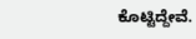ಕೊಟ್ಟಿದ್ದೇವೆ.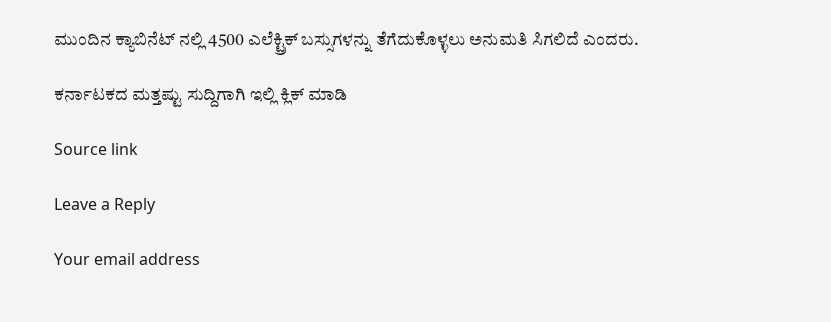ಮುಂದಿನ ಕ್ಯಾಬಿನೆಟ್ ನಲ್ಲಿ 4500 ಎಲೆಕ್ಟ್ರಿಕ್ ಬಸ್ಸುಗಳನ್ನು ತೆಗೆದುಕೊಳ್ಳಲು ಅನುಮತಿ ಸಿಗಲಿದೆ ಎಂದರು.

ಕರ್ನಾಟಕದ ಮತ್ತಷ್ಟು ಸುದ್ದಿಗಾಗಿ ಇಲ್ಲಿ ಕ್ಲಿಕ್ ಮಾಡಿ

Source link

Leave a Reply

Your email address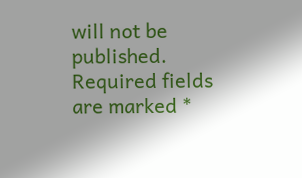will not be published. Required fields are marked *